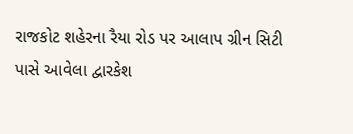રાજકોટ શહેરના રૈયા રોડ પર આલાપ ગ્રીન સિટી પાસે આવેલા દ્વારકેશ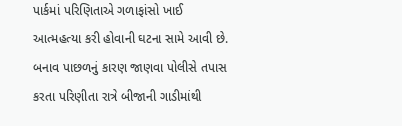પાર્કમાં પરિણિતાએ ગળાફાંસો ખાઈ આત્મહત્યા કરી હોવાની ઘટના સામે આવી છે. બનાવ પાછળનું કારણ જાણવા પોલીસે તપાસ કરતા પરિણીતા રાત્રે બીજાની ગાડીમાંથી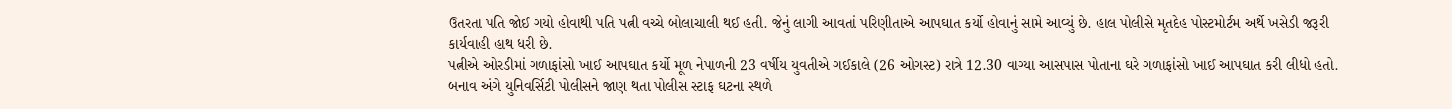ઉતરતા પતિ જોઈ ગયો હોવાથી પતિ પત્ની વચ્ચે બોલાચાલી થઈ હતી. જેનું લાગી આવતાં પરિણીતાએ આપઘાત કર્યો હોવાનું સામે આવ્યું છે. હાલ પોલીસે મૃતદેહ પોસ્ટમોર્ટમ અર્થે ખસેડી જરૂરી કાર્યવાહી હાથ ધરી છે.
પત્નીએ ઓરડીમાં ગળાફાંસો ખાઈ આપઘાત કર્યો મૂળ નેપાળની 23 વર્ષીય યુવતીએ ગઈકાલે (26 ઓગસ્ટ) રાત્રે 12.30 વાગ્યા આસપાસ પોતાના ઘરે ગળાફાંસો ખાઈ આપઘાત કરી લીધો હતો. બનાવ અંગે યુનિવર્સિટી પોલીસને જાણ થતા પોલીસ સ્ટાફ ઘટના સ્થળે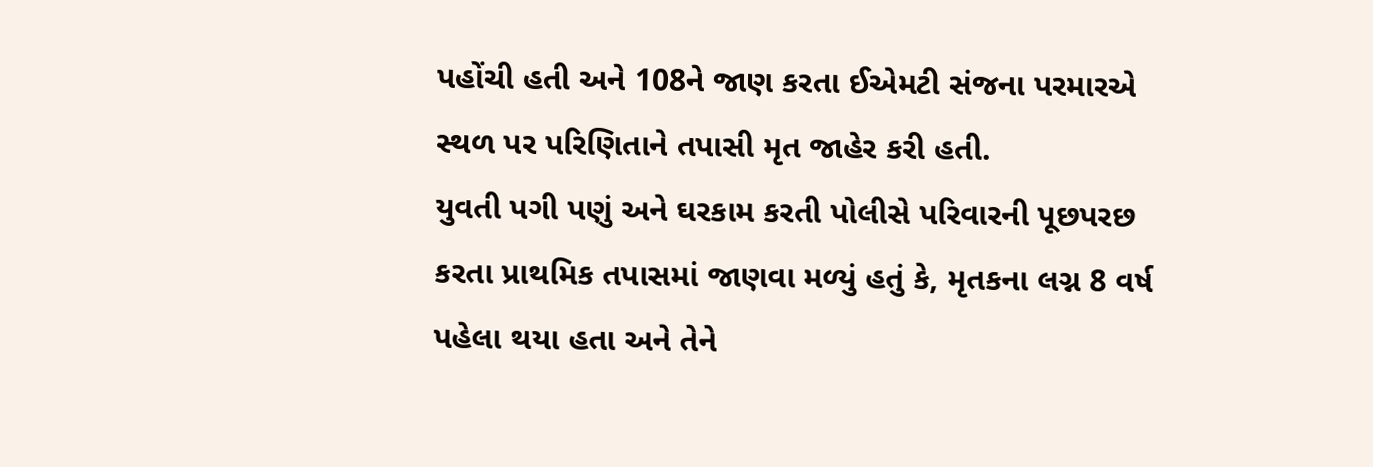પહોંચી હતી અને 108ને જાણ કરતા ઈએમટી સંજના પરમારએ સ્થળ પર પરિણિતાને તપાસી મૃત જાહેર કરી હતી.
યુવતી પગી પણું અને ઘરકામ કરતી પોલીસે પરિવારની પૂછપરછ કરતા પ્રાથમિક તપાસમાં જાણવા મળ્યું હતું કે, મૃતકના લગ્ન 8 વર્ષ પહેલા થયા હતા અને તેને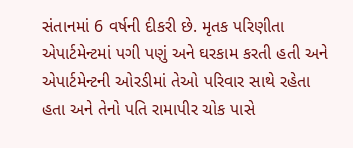સંતાનમાં 6 વર્ષની દીકરી છે. મૃતક પરિણીતા એપાર્ટમેન્ટમાં પગી પણું અને ઘરકામ કરતી હતી અને એપાર્ટમેન્ટની ઓરડીમાં તેઓ પરિવાર સાથે રહેતા હતા અને તેનો પતિ રામાપીર ચોક પાસે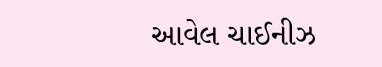આવેલ ચાઈનીઝ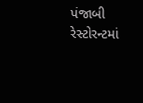પંજાબી રેસ્ટોરન્ટમાં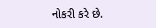નોકરી કરે છે.